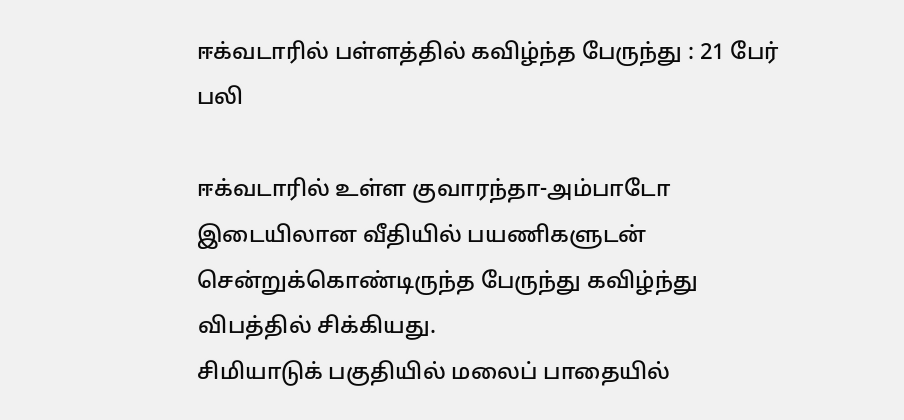ஈக்வடாரில் பள்ளத்தில் கவிழ்ந்த பேருந்து : 21 பேர் பலி

ஈக்வடாரில் உள்ள குவாரந்தா-அம்பாடோ இடையிலான வீதியில் பயணிகளுடன் சென்றுக்கொண்டிருந்த பேருந்து கவிழ்ந்து விபத்தில் சிக்கியது.
சிமியாடுக் பகுதியில் மலைப் பாதையில்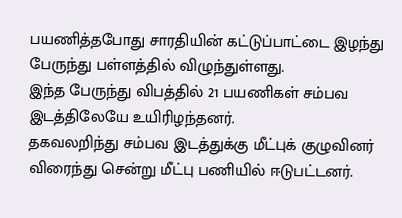பயணித்தபோது சாரதியின் கட்டுப்பாட்டை இழந்து பேருந்து பள்ளத்தில் விழுந்துள்ளது.
இந்த பேருந்து விபத்தில் 21 பயணிகள் சம்பவ இடத்திலேயே உயிரிழந்தனர்.
தகவலறிந்து சம்பவ இடத்துக்கு மீட்புக் குழுவினர் விரைந்து சென்று மீட்பு பணியில் ஈடுபட்டனர்.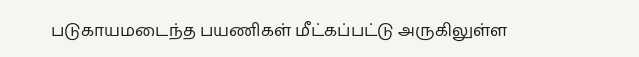படுகாயமடைந்த பயணிகள் மீட்கப்பட்டு அருகிலுள்ள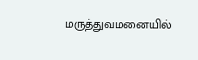மருத்துவமனையில்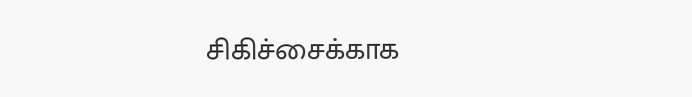சிகிச்சைக்காக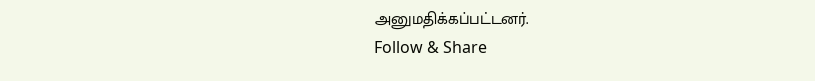அனுமதிக்கப்பட்டனர்.
Follow & Share